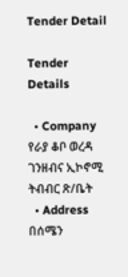Tender Detail

Tender Details

  • Company የራያ ቆቦ ወረዳ ገንዘብና ኢኮኖሚ ትብብር ጽ/ቤት
  • Address በሰሜን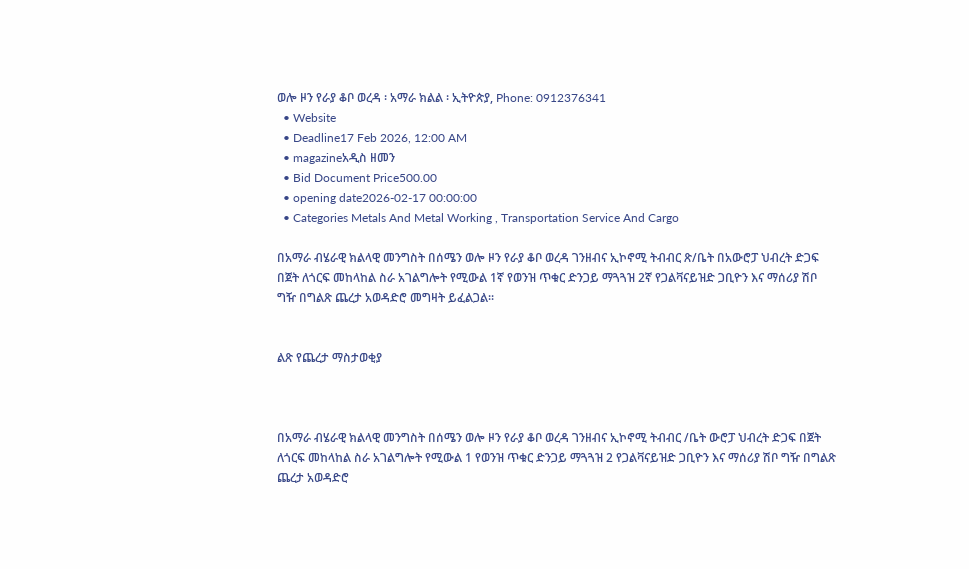ወሎ ዞን የራያ ቆቦ ወረዳ ፡ አማራ ክልል ፡ ኢትዮጵያ, Phone: 0912376341
  • Website
  • Deadline17 Feb 2026, 12:00 AM
  • magazineአዲስ ዘመን
  • Bid Document Price500.00
  • opening date2026-02-17 00:00:00
  • Categories Metals And Metal Working , Transportation Service And Cargo

በአማራ ብሄራዊ ክልላዊ መንግስት በሰሜን ወሎ ዞን የራያ ቆቦ ወረዳ ገንዘብና ኢኮኖሚ ትብብር ጽ/ቤት በአውሮፓ ህብረት ድጋፍ በጀት ለጎርፍ መከላከል ስራ አገልግሎት የሚውል 1ኛ የወንዝ ጥቁር ድንጋይ ማጓጓዝ 2ኛ የጋልቫናይዝድ ጋቢዮን እና ማሰሪያ ሽቦ ግዥ በግልጽ ጨረታ አወዳድሮ መግዛት ይፈልጋል፡፡


ልጽ የጨረታ ማስታወቂያ



በአማራ ብሄራዊ ክልላዊ መንግስት በሰሜን ወሎ ዞን የራያ ቆቦ ወረዳ ገንዘብና ኢኮኖሚ ትብብር /ቤት ውሮፓ ህብረት ድጋፍ በጀት ለጎርፍ መከላከል ስራ አገልግሎት የሚውል 1 የወንዝ ጥቁር ድንጋይ ማጓጓዝ 2 የጋልቫናይዝድ ጋቢዮን እና ማሰሪያ ሽቦ ግዥ በግልጽ ጨረታ አወዳድሮ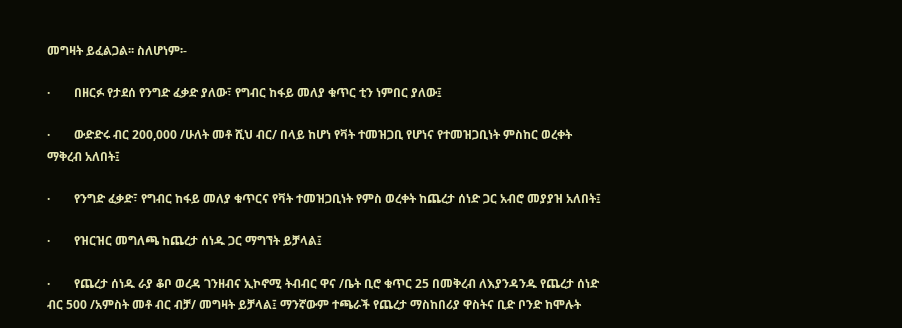መግዛት ይፈልጋል፡፡ ስለሆነም፡-

·        በዘርፉ የታደሰ የንግድ ፈቃድ ያለው፣ የግብር ከፋይ መለያ ቁጥር ቲን ነምበር ያለው፤

·        ውድድሩ ብር 200,000 /ሁለት መቶ ሺህ ብር/ በላይ ከሆነ የቫት ተመዝጋቢ የሆነና የተመዝጋቢነት ምስከር ወረቀት ማቅረብ አለበት፤

·        የንግድ ፈቃድ፣ የግብር ከፋይ መለያ ቁጥርና የቫት ተመዝጋቢነት የምስ ወረቀት ከጨረታ ሰነድ ጋር አብሮ መያያዝ አለበት፤

·        የዝርዝር መግለጫ ከጨረታ ሰነዱ ጋር ማግኘት ይቻላል፤

·        የጨረታ ሰነዱ ራያ ቆቦ ወረዳ ገንዘብና ኢኮኖሚ ትብብር ዋና /ቤት ቢሮ ቁጥር 25 በመቅረብ ለእያንዳንዱ የጨረታ ሰነድ ብር 500 /አምስት መቶ ብር ብቻ/ መግዛት ይቻላል፤ ማንኛውም ተጫራች የጨረታ ማስከበሪያ ዋስትና ቢድ ቦንድ ከሞሉት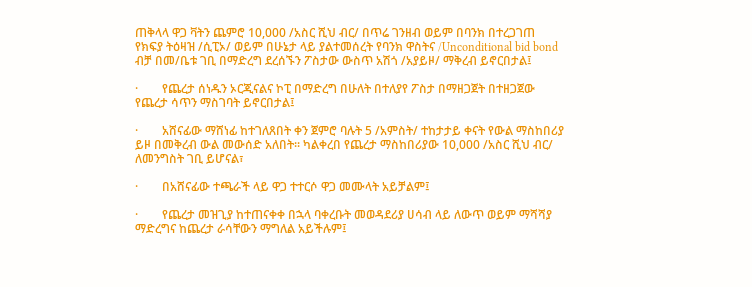ጠቅላላ ዋጋ ቫትን ጨምሮ 10,000 /አስር ሺህ ብር/ በጥሬ ገንዘብ ወይም በባንክ በተረጋገጠ የክፍያ ትዕዛዝ /ሲፒኦ/ ወይም በሁኔታ ላይ ያልተመሰረት የባንክ ዋስትና /Unconditional bid bond ብቻ በመ/ቤቱ ገቢ በማድረግ ደረሰኙን ፖስታው ውስጥ አሽጎ /አያይዞ/ ማቅረብ ይኖርበታል፤

·        የጨረታ ሰነዱን ኦርጂናልና ኮፒ በማድረግ በሁለት በተለያየ ፖስታ በማዘጋጀት በተዘጋጀው የጨረታ ሳጥን ማስገባት ይኖርበታል፤

·        አሸናፊው ማሸነፊ ከተገለጸበት ቀን ጀምሮ ባሉት 5 /አምስት/ ተከታታይ ቀናት የውል ማስከበሪያ ይዞ በመቅረብ ውል መውሰድ አለበት፡፡ ካልቀረበ የጨረታ ማስከበሪያው 10,000 /አስር ሺህ ብር/ ለመንግስት ገቢ ይሆናል፣

·        በአሸናፊው ተጫራች ላይ ዋጋ ተተርሶ ዋጋ መሙላት አይቻልም፤

·        የጨረታ መዝጊያ ከተጠናቀቀ በኋላ ባቀረቡት መወዳደሪያ ሀሳብ ላይ ለውጥ ወይም ማሻሻያ ማድረግና ከጨረታ ራሳቸውን ማግለል አይችሉም፤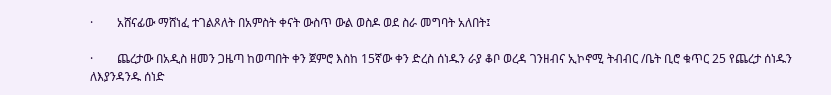·        አሸናፊው ማሸነፈ ተገልጾለት በአምስት ቀናት ውስጥ ውል ወስዶ ወደ ስራ መግባት አለበት፤

·        ጨረታው በአዲስ ዘመን ጋዜጣ ከወጣበት ቀን ጀምሮ እስከ 15ኛው ቀን ድረስ ሰነዱን ራያ ቆቦ ወረዳ ገንዘብና ኢኮኖሚ ትብብር /ቤት ቢሮ ቁጥር 25 የጨረታ ሰነዱን ለእያንዳንዱ ሰነድ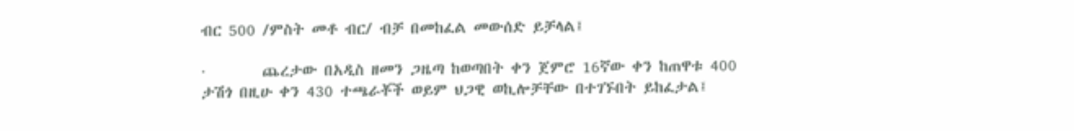ብር 500 /ምስት መቶ ብር/ ብቻ በመከፈል መውሰድ ይቻላል፤

·        ጨረታው በአዲስ ዘመን ጋዜጣ ከወጣበት ቀን ጀምሮ 16ኛው ቀን ከጠዋቱ 400 ታሽጎ በዚሁ ቀን 430 ተጫራቾች ወይም ህጋዊ ወኪሎቻቸው በተገኙበት ይከፈታል፤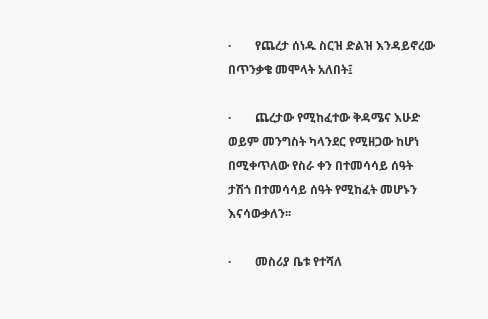·        የጨረታ ሰነዱ ስርዝ ድልዝ እንዳይኖረው በጥንቃቄ መሞላት አለበት፤

·        ጨረታው የሚከፈተው ቅዳሜና እሁድ ወይም መንግስት ካላንደር የሚዘጋው ከሆነ በሚቀጥለው የስራ ቀን በተመሳሳይ ሰዓት ታሽጎ በተመሳሳይ ሰዓት የሚከፈት መሆኑን እናሳውቃለን፡፡

·        መስሪያ ቤቱ የተሻለ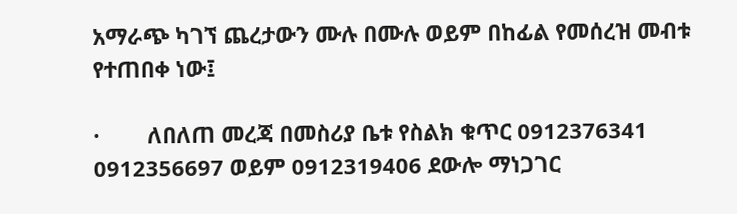አማራጭ ካገኘ ጨረታውን ሙሉ በሙሉ ወይም በከፊል የመሰረዝ መብቱ የተጠበቀ ነው፤

·        ለበለጠ መረጃ በመስሪያ ቤቱ የስልክ ቁጥር 0912376341 0912356697 ወይም 0912319406 ደውሎ ማነጋገር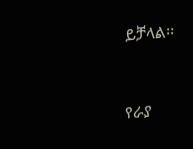ይቻላል፡፡



የራያ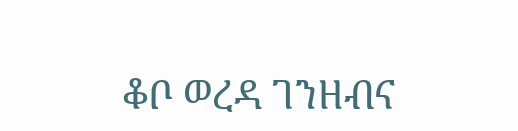ቆቦ ወረዳ ገንዘብና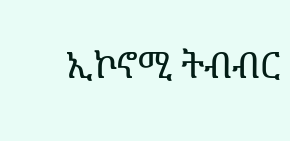ኢኮኖሚ ትብብር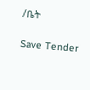/ቤት

Save Tender